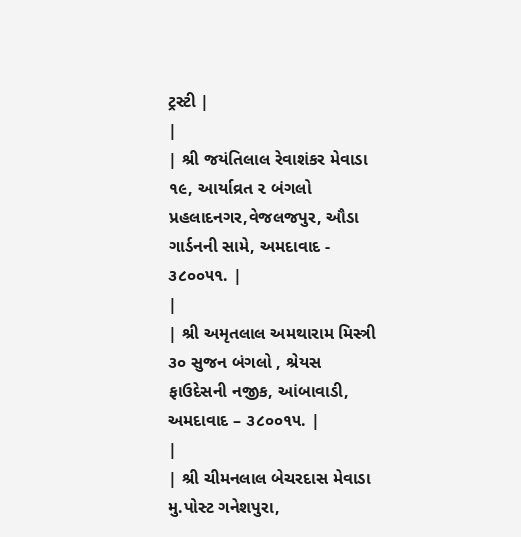ટ્રસ્ટી |
|
| શ્રી જયંતિલાલ રેવાશંકર મેવાડા ૧૯, આર્યાવ્રત ૨ બંગલો પ્રહલાદનગર,વેજલજપુર, ઔડા ગાર્ડનની સામે, અમદાવાદ - ૩૮૦૦૫૧. |
|
| શ્રી અમૃતલાલ અમથારામ મિસ્ત્રી ૩૦ સુજન બંગલો , શ્રેયસ ફાઉદેસની નજીક, આંબાવાડી, અમદાવાદ – ૩૮૦૦૧૫. |
|
| શ્રી ચીમનલાલ બેચરદાસ મેવાડા મુ.પોસ્ટ ગનેશપુરા,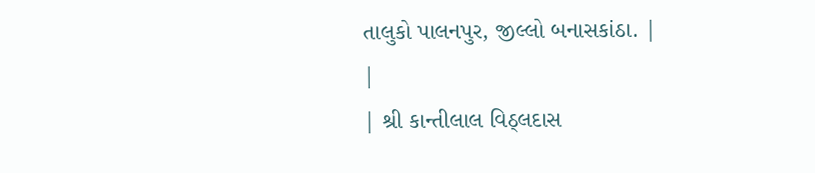તાલુકો પાલનપુર, જીલ્લો બનાસકાંઠા. |
|
| શ્રી કાન્તીલાલ વિઠ્લદાસ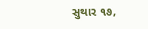સુથાર ૧૭,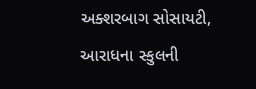અક્શરબાગ સોસાયટી, આરાધના સ્કુલની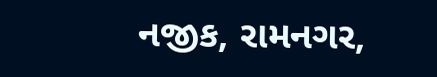નજીક, રામનગર,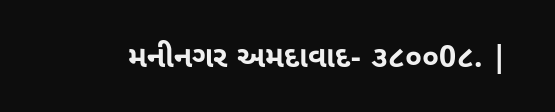મનીનગર અમદાવાદ- ૩૮૦૦0૮. |